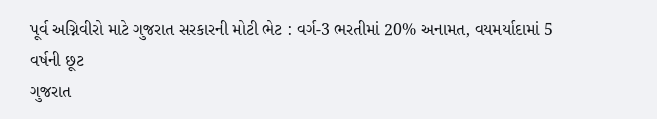પૂર્વ અગ્નિવીરો માટે ગુજરાત સરકારની મોટી ભેટ : વર્ગ-3 ભરતીમાં 20% અનામત, વયમર્યાદામાં 5 વર્ષની છૂટ
ગુજરાત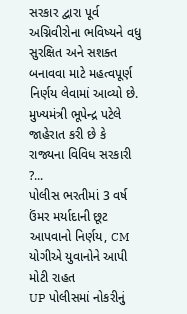સરકાર દ્વારા પૂર્વ અગ્નિવીરોના ભવિષ્યને વધુ સુરક્ષિત અને સશક્ત બનાવવા માટે મહત્વપૂર્ણ નિર્ણય લેવામાં આવ્યો છે. મુખ્યમંત્રી ભૂપેન્દ્ર પટેલે જાહેરાત કરી છે કે રાજ્યના વિવિધ સરકારી ?...
પોલીસ ભરતીમાં 3 વર્ષ ઉંમર મર્યાદાની છૂટ આપવાનો નિર્ણય, CM યોગીએ યુવાનોને આપી મોટી રાહત
UP પોલીસમાં નોકરીનું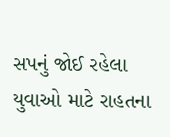સપનું જોઈ રહેલા યુવાઓ માટે રાહતના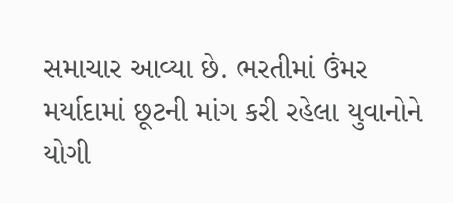સમાચાર આવ્યા છે. ભરતીમાં ઉંમર મર્યાદામાં છૂટની માંગ કરી રહેલા યુવાનોને યોગી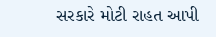સરકારે મોટી રાહત આપી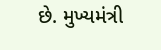છે. મુખ્યમંત્રી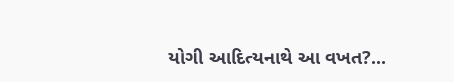યોગી આદિત્યનાથે આ વખત?...